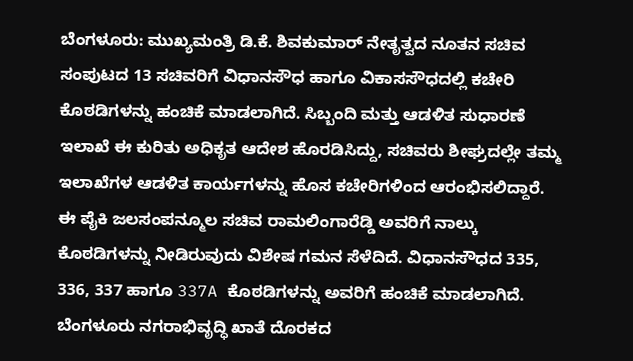ಬೆಂಗಳೂರು: ಮುಖ್ಯಮಂತ್ರಿ ಡಿ.ಕೆ. ಶಿವಕುಮಾರ್ ನೇತೃತ್ವದ ನೂತನ ಸಚಿವ ಸಂಪುಟದ 13 ಸಚಿವರಿಗೆ ವಿಧಾನಸೌಧ ಹಾಗೂ ವಿಕಾಸಸೌಧದಲ್ಲಿ ಕಚೇರಿ ಕೊಠಡಿಗಳನ್ನು ಹಂಚಿಕೆ ಮಾಡಲಾಗಿದೆ. ಸಿಬ್ಬಂದಿ ಮತ್ತು ಆಡಳಿತ ಸುಧಾರಣೆ ಇಲಾಖೆ ಈ ಕುರಿತು ಅಧಿಕೃತ ಆದೇಶ ಹೊರಡಿಸಿದ್ದು, ಸಚಿವರು ಶೀಘ್ರದಲ್ಲೇ ತಮ್ಮ ಇಲಾಖೆಗಳ ಆಡಳಿತ ಕಾರ್ಯಗಳನ್ನು ಹೊಸ ಕಚೇರಿಗಳಿಂದ ಆರಂಭಿಸಲಿದ್ದಾರೆ.
ಈ ಪೈಕಿ ಜಲಸಂಪನ್ಮೂಲ ಸಚಿವ ರಾಮಲಿಂಗಾರೆಡ್ಡಿ ಅವರಿಗೆ ನಾಲ್ಕು ಕೊಠಡಿಗಳನ್ನು ನೀಡಿರುವುದು ವಿಶೇಷ ಗಮನ ಸೆಳೆದಿದೆ. ವಿಧಾನಸೌಧದ 335, 336, 337 ಹಾಗೂ 337A ಕೊಠಡಿಗಳನ್ನು ಅವರಿಗೆ ಹಂಚಿಕೆ ಮಾಡಲಾಗಿದೆ. ಬೆಂಗಳೂರು ನಗರಾಭಿವೃದ್ಧಿ ಖಾತೆ ದೊರಕದ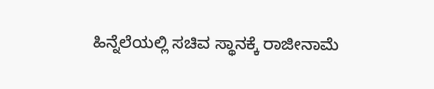ಹಿನ್ನೆಲೆಯಲ್ಲಿ ಸಚಿವ ಸ್ಥಾನಕ್ಕೆ ರಾಜೀನಾಮೆ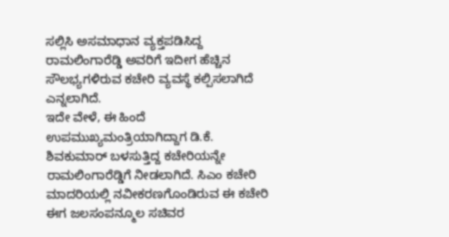ಸಲ್ಲಿಸಿ ಅಸಮಾಧಾನ ವ್ಯಕ್ತಪಡಿಸಿದ್ದ ರಾಮಲಿಂಗಾರೆಡ್ಡಿ ಅವರಿಗೆ ಇದೀಗ ಹೆಚ್ಚಿನ ಸೌಲಭ್ಯಗಳಿರುವ ಕಚೇರಿ ವ್ಯವಸ್ಥೆ ಕಲ್ಪಿಸಲಾಗಿದೆ ಎನ್ನಲಾಗಿದೆ.
ಇದೇ ವೇಳೆ, ಈ ಹಿಂದೆ ಉಪಮುಖ್ಯಮಂತ್ರಿಯಾಗಿದ್ದಾಗ ಡಿ.ಕೆ. ಶಿವಕುಮಾರ್ ಬಳಸುತ್ತಿದ್ದ ಕಚೇರಿಯನ್ನೇ ರಾಮಲಿಂಗಾರೆಡ್ಡಿಗೆ ನೀಡಲಾಗಿದೆ. ಸಿಎಂ ಕಚೇರಿ ಮಾದರಿಯಲ್ಲಿ ನವೀಕರಣಗೊಂಡಿರುವ ಈ ಕಚೇರಿ ಈಗ ಜಲಸಂಪನ್ಮೂಲ ಸಚಿವರ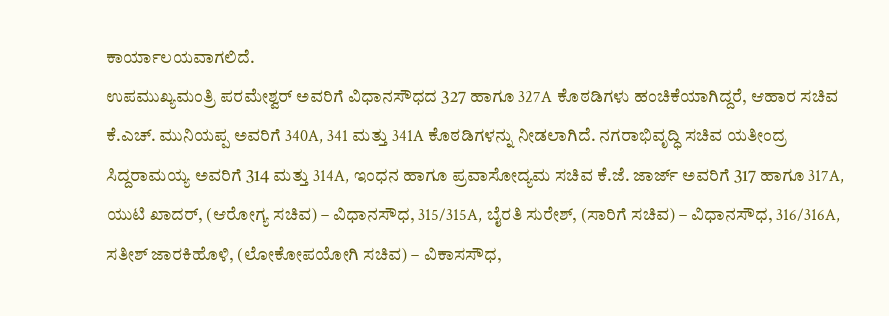ಕಾರ್ಯಾಲಯವಾಗಲಿದೆ.
ಉಪಮುಖ್ಯಮಂತ್ರಿ ಪರಮೇಶ್ವರ್ ಅವರಿಗೆ ವಿಧಾನಸೌಧದ 327 ಹಾಗೂ 327A ಕೊಠಡಿಗಳು ಹಂಚಿಕೆಯಾಗಿದ್ದರೆ, ಆಹಾರ ಸಚಿವ ಕೆ.ಎಚ್. ಮುನಿಯಪ್ಪ ಅವರಿಗೆ 340A, 341 ಮತ್ತು 341A ಕೊಠಡಿಗಳನ್ನು ನೀಡಲಾಗಿದೆ. ನಗರಾಭಿವೃದ್ಧಿ ಸಚಿವ ಯತೀಂದ್ರ ಸಿದ್ದರಾಮಯ್ಯ ಅವರಿಗೆ 314 ಮತ್ತು 314A, ಇಂಧನ ಹಾಗೂ ಪ್ರವಾಸೋದ್ಯಮ ಸಚಿವ ಕೆ.ಜೆ. ಜಾರ್ಜ್ ಅವರಿಗೆ 317 ಹಾಗೂ 317A, ಯುಟಿ ಖಾದರ್, (ಆರೋಗ್ಯ ಸಚಿವ) – ವಿಧಾನಸೌಧ, 315/315A, ಬೈರತಿ ಸುರೇಶ್, (ಸಾರಿಗೆ ಸಚಿವ) – ವಿಧಾನಸೌಧ, 316/316A, ಸತೀಶ್ ಜಾರಕಿಹೊಳಿ, (ಲೋಕೋಪಯೋಗಿ ಸಚಿವ) – ವಿಕಾಸಸೌಧ,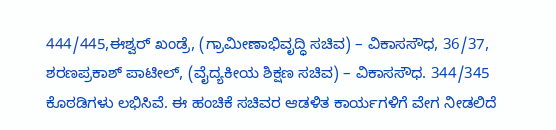444/445,ಈಶ್ವರ್ ಖಂಡ್ರೆ, (ಗ್ರಾಮೀಣಾಭಿವೃದ್ಧಿ ಸಚಿವ) – ವಿಕಾಸಸೌಧ, 36/37, ಶರಣಪ್ರಕಾಶ್ ಪಾಟೀಲ್, (ವೈದ್ಯಕೀಯ ಶಿಕ್ಷಣ ಸಚಿವ) – ವಿಕಾಸಸೌಧ. 344/345 ಕೊಠಡಿಗಳು ಲಭಿಸಿವೆ. ಈ ಹಂಚಿಕೆ ಸಚಿವರ ಆಡಳಿತ ಕಾರ್ಯಗಳಿಗೆ ವೇಗ ನೀಡಲಿದೆ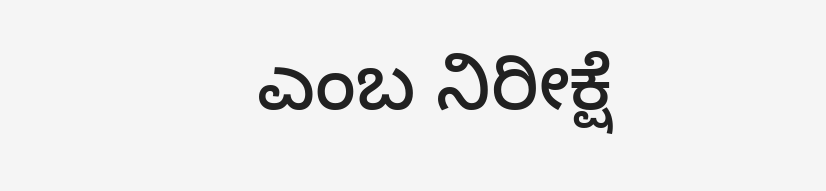ಎಂಬ ನಿರೀಕ್ಷೆ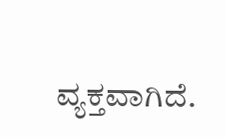ವ್ಯಕ್ತವಾಗಿದೆ.